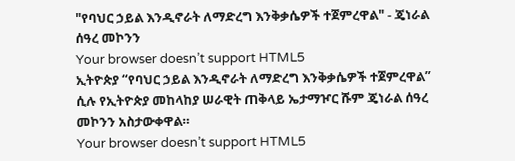"የባህር ኃይል እንዲኖራት ለማድረግ እንቅቃሴዎች ተጀምረዋል" - ጄነራል ሰዓረ መኮንን
Your browser doesn’t support HTML5
ኢትዮጵያ “የባህር ኃይል እንዲኖራት ለማድረግ እንቅቃሴዎች ተጀምረዋል” ሲሉ የኢትዮጵያ መከላከያ ሠራዊት ጠቅላይ ኤታማዦር ሹም ጄነራል ሰዓረ መኮንን አስታውቀዋል።
Your browser doesn’t support HTML5